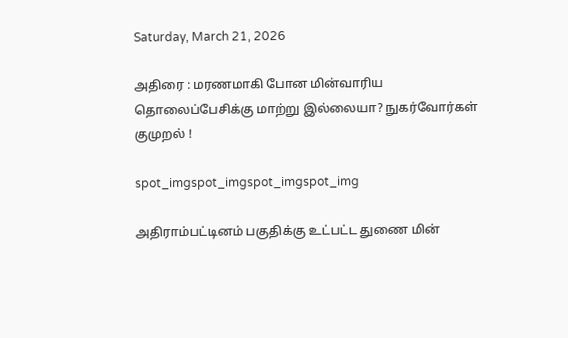Saturday, March 21, 2026

அதிரை : மரணமாகி போன மின்வாரிய தொலைப்பேசிக்கு மாற்று இல்லையா? நுகர்வோர்கள் குமுறல் !

spot_imgspot_imgspot_imgspot_img

அதிராம்பட்டினம் பகுதிக்கு உட்பட்ட துணை மின்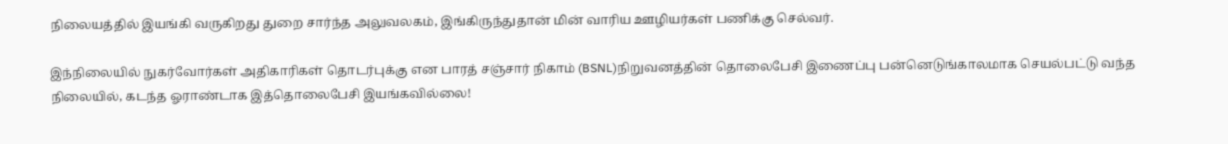நிலையத்தில் இயங்கி வருகிறது துறை சார்ந்த அலுவலகம், இங்கிருந்துதான் மின் வாரிய ஊழியர்கள் பணிக்கு செல்வர்.

இந்நிலையில் நுகர்வோர்கள் அதிகாரிகள் தொடர்புக்கு என பாரத் சஞ்சார் நிகாம் (BSNL)நிறுவனத்தின் தொலைபேசி இணைப்பு பன்னெடுங்காலமாக செயல்பட்டு வந்த நிலையில், கடந்த ஓராண்டாக இத்தொலைபேசி இயங்கவில்லை!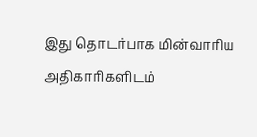இது தொடர்பாக மின்வாரிய அதிகாரிகளிடம்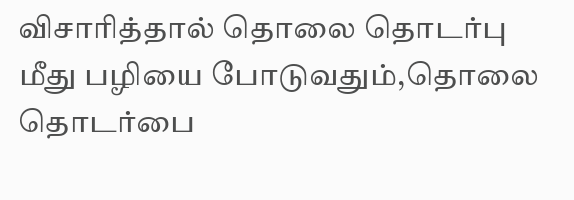விசாரித்தால் தொலை தொடர்பு மீது பழியை போடுவதும்,தொலை தொடர்பை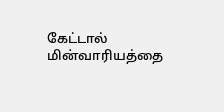கேட்டால் மின்வாரியத்தை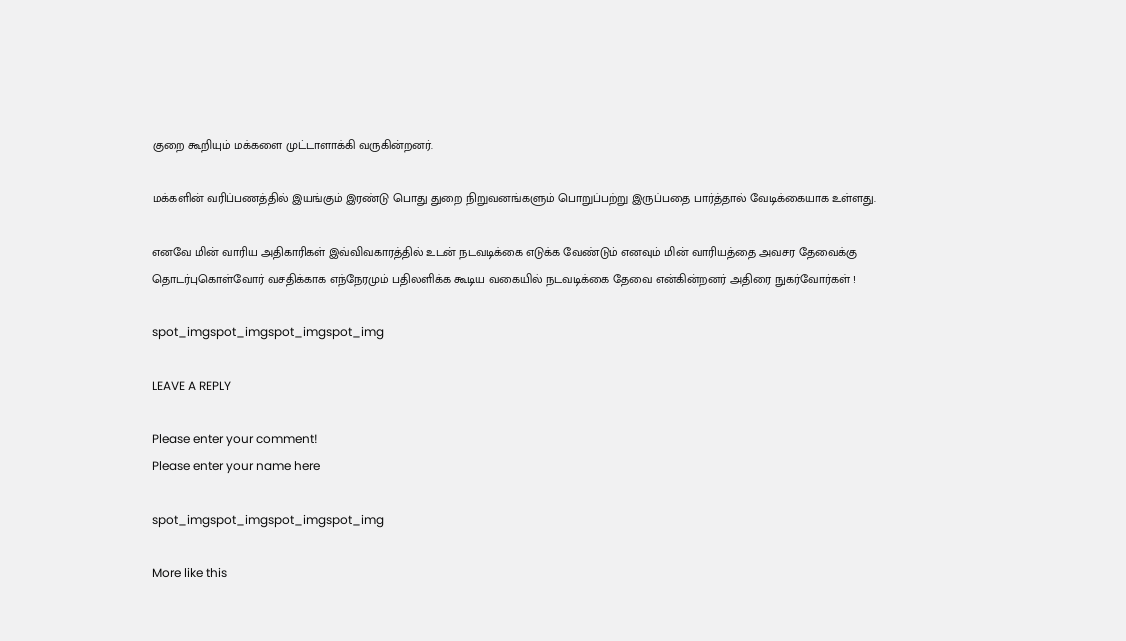குறை கூறியும் மக்களை முட்டாளாக்கி வருகின்றனர்.

மக்களின் வரிப்பணத்தில் இயங்கும் இரண்டு பொது துறை நிறுவனங்களும் பொறுப்பற்று இருப்பதை பார்த்தால் வேடிக்கையாக உள்ளது.

எனவே மின் வாரிய அதிகாரிகள் இவ்விவகாரத்தில் உடன் நடவடிக்கை எடுக்க வேண்டும் எனவும் மின் வாரியத்தை அவசர தேவைக்கு தொடர்புகொள்வோர் வசதிக்காக எந்நேரமும் பதிலளிக்க கூடிய வகையில் நடவடிக்கை தேவை என்கின்றனர் அதிரை நுகர்வோர்கள் !

spot_imgspot_imgspot_imgspot_img

LEAVE A REPLY

Please enter your comment!
Please enter your name here

spot_imgspot_imgspot_imgspot_img

More like this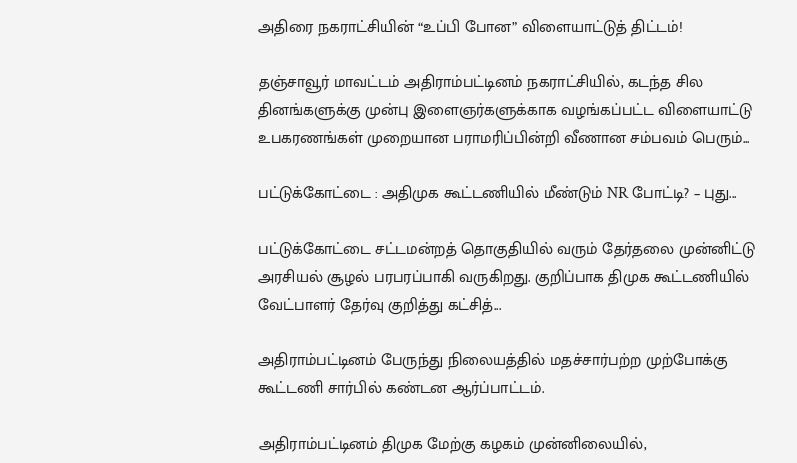அதிரை நகராட்சியின் “உப்பி போன” விளையாட்டுத் திட்டம்!

தஞ்சாவூர் மாவட்டம் அதிராம்பட்டினம் நகராட்சியில், கடந்த சில தினங்களுக்கு முன்பு இளைஞர்களுக்காக வழங்கப்பட்ட விளையாட்டு உபகரணங்கள் முறையான பராமரிப்பின்றி வீணான சம்பவம் பெரும்...

பட்டுக்கோட்டை : அதிமுக கூட்டணியில் மீண்டும் NR போட்டி? – புது...

பட்டுக்கோட்டை சட்டமன்றத் தொகுதியில் வரும் தேர்தலை முன்னிட்டு அரசியல் சூழல் பரபரப்பாகி வருகிறது. குறிப்பாக திமுக கூட்டணியில் வேட்பாளர் தேர்வு குறித்து கட்சித்...

அதிராம்பட்டினம் பேருந்து நிலையத்தில் மதச்சார்பற்ற முற்போக்கு கூட்டணி சார்பில் கண்டன ஆர்ப்பாட்டம்.

அதிராம்பட்டினம் திமுக மேற்கு கழகம் முன்னிலையில்,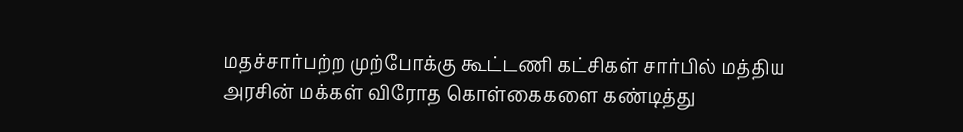மதச்சார்பற்ற முற்போக்கு கூட்டணி கட்சிகள் சார்பில் மத்திய அரசின் மக்கள் விரோத கொள்கைகளை கண்டித்து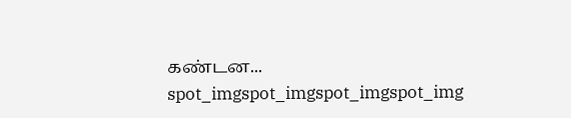கண்டன...
spot_imgspot_imgspot_imgspot_img